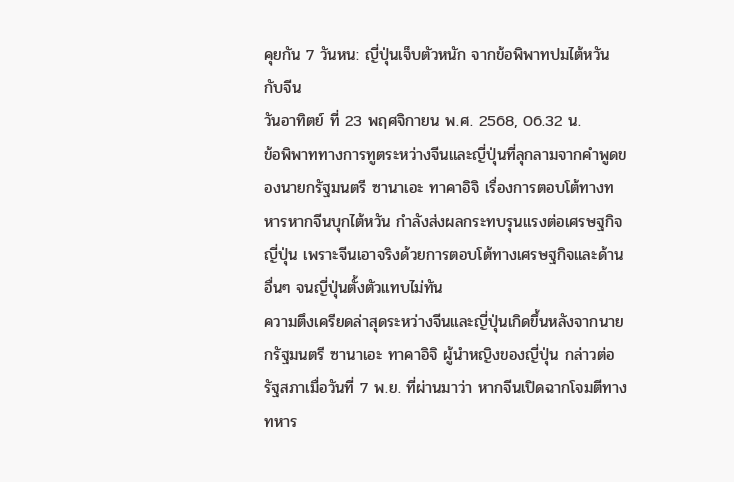คุยกัน 7 วันหน: ญี่ปุ่นเจ็บตัวหนัก จากข้อพิพาทปมไต้หวันกับจีน
วันอาทิตย์ ที่ 23 พฤศจิกายน พ.ศ. 2568, 06.32 น.
ข้อพิพาททางการทูตระหว่างจีนและญี่ปุ่นที่ลุกลามจากคำพูดของนายกรัฐมนตรี ซานาเอะ ทาคาอิจิ เรื่องการตอบโต้ทางทหารหากจีนบุกไต้หวัน กำลังส่งผลกระทบรุนแรงต่อเศรษฐกิจญี่ปุ่น เพราะจีนเอาจริงด้วยการตอบโต้ทางเศรษฐกิจและด้านอื่นๆ จนญี่ปุ่นตั้งตัวแทบไม่ทัน
ความตึงเครียดล่าสุดระหว่างจีนและญี่ปุ่นเกิดขึ้นหลังจากนายกรัฐมนตรี ซานาเอะ ทาคาอิจิ ผู้นำหญิงของญี่ปุ่น กล่าวต่อรัฐสภาเมื่อวันที่ 7 พ.ย. ที่ผ่านมาว่า หากจีนเปิดฉากโจมตีทางทหาร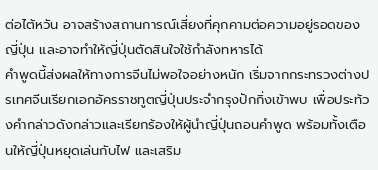ต่อไต้หวัน อาจสร้างสถานการณ์เสี่ยงที่คุกคามต่อความอยู่รอดของญี่ปุ่น และอาจทำให้ญี่ปุ่นตัดสินใจใช้กำลังทหารได้
คำพูดนี้ส่งผลให้ทางการจีนไม่พอใจอย่างหนัก เริ่มจากกระทรวงต่างปรเทศจีนเรียกเอกอัครราชทูตญี่ปุ่นประจำกรุงปักกิ่งเข้าพบ เพื่อประท้วงคำกล่าวดังกล่าวและเรียกร้องให้ผู้นำญี่ปุ่นถอนคำพูด พร้อมทั้งเตือนให้ญี่ปุ่นหยุดเล่นกับไฟ และเสริม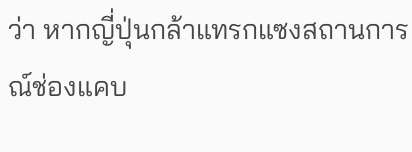ว่า หากญี่ปุ่นกล้าแทรกแซงสถานการณ์ช่องแคบ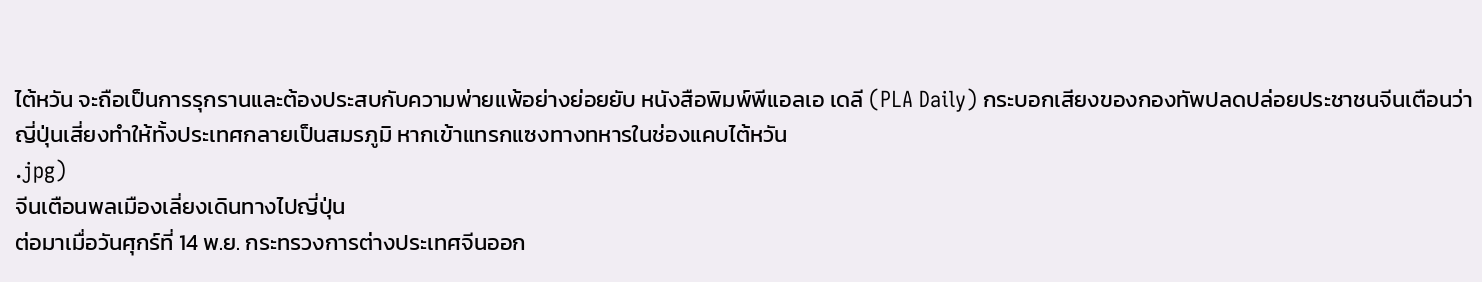ไต้หวัน จะถือเป็นการรุกรานและต้องประสบกับความพ่ายแพ้อย่างย่อยยับ หนังสือพิมพ์พีแอลเอ เดลี (PLA Daily) กระบอกเสียงของกองทัพปลดปล่อยประชาชนจีนเตือนว่า ญี่ปุ่นเสี่ยงทำให้ทั้งประเทศกลายเป็นสมรภูมิ หากเข้าแทรกแซงทางทหารในช่องแคบไต้หวัน
.jpg)
จีนเตือนพลเมืองเลี่ยงเดินทางไปญี่ปุ่น
ต่อมาเมื่อวันศุกร์ที่ 14 พ.ย. กระทรวงการต่างประเทศจีนออก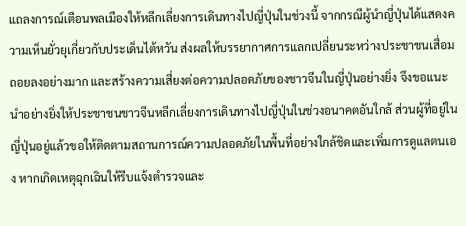แถลงการณ์เตือนพลเมืองให้หลีกเลี่ยงการเดินทางไปญี่ปุ่นในช่วงนี้ จากกรณีผู้นำญี่ปุ่นได้แสดงความเห็นยั่วยุเกี่ยวกับประเด็นไต้หวัน ส่งผลให้บรรยากาศการแลกเปลี่ยนระหว่างประชาชนเสื่อมถอยลงอย่างมาก และสร้างความเสี่ยงต่อความปลอดภัยของชาวจีนในญี่ปุ่นอย่างยิ่ง จึงขอแนะนำอย่างยิ่งให้ประชาชนชาวจีนหลีกเลี่ยงการเดินทางไปญี่ปุ่นในช่วงอนาคตอันใกล้ ส่วนผู้ที่อยู่ในญี่ปุ่นอยู่แล้วขอให้ติดตามสถานการณ์ความปลอดภัยในพื้นที่อย่างใกล้ชิดและเพิ่มการดูแลตนเอง หากเกิดเหตุฉุกเฉินให้รีบแจ้งตำรวจและ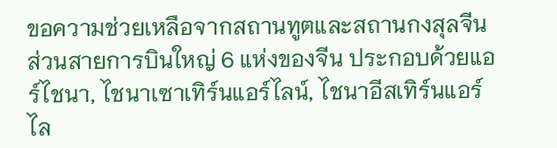ขอความช่วยเหลือจากสถานทูตและสถานกงสุลจีน
ส่วนสายการบินใหญ่ 6 แห่งของจีน ประกอบด้วยแอร์ไชนา, ไชนาเซาเทิร์นแอร์ไลน์, ไชนาอีสเทิร์นแอร์ไล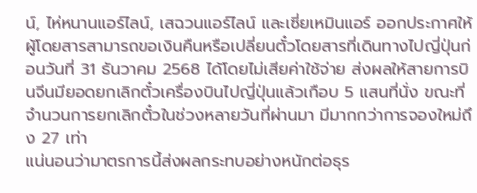น์, ไห่หนานแอร์ไลน์, เสฉวนแอร์ไลน์ และเซี่ยเหมินแอร์ ออกประกาศให้ผู้โดยสารสามารถขอเงินคืนหรือเปลี่ยนตั๋วโดยสารที่เดินทางไปญี่ปุ่นก่อนวันที่ 31 ธันวาคม 2568 ได้โดยไม่เสียค่าใช้จ่าย ส่งผลให้สายการบินจีนมียอดยกเลิกตั๋วเครื่องบินไปญี่ปุ่นแล้วเกือบ 5 แสนที่นั่ง ขณะที่จำนวนการยกเลิกตั๋วในช่วงหลายวันที่ผ่านมา มีมากกว่าการจองใหม่ถึง 27 เท่า
แน่นอนว่ามาตรการนี้ส่งผลกระทบอย่างหนักต่อธุร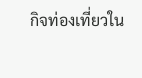กิจท่องเที่ยวใน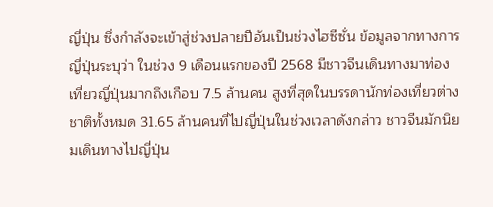ญี่ปุ่น ซึ่งกำลังจะเข้าสู่ช่วงปลายปีอันเป็นช่วงไฮซีซั่น ข้อมูลจากทางการญี่ปุ่นระบุว่า ในช่วง 9 เดือนแรกของปี 2568 มีชาวจีนเดินทางมาท่องเที่ยวญี่ปุ่นมากถึงเกือบ 7.5 ล้านคน สูงที่สุดในบรรดานักท่องเที่ยวต่างชาติทั้งหมด 31.65 ล้านคนที่ไปญี่ปุ่นในช่วงเวลาดังกล่าว ชาวจีนมักนิยมเดินทางไปญี่ปุ่น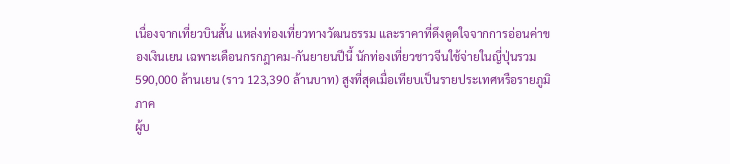เนื่องจากเที่ยวบินสั้น แหล่งท่องเที่ยวทางวัฒนธรรม และราคาที่ดึงดูดใจจากการอ่อนค่าของเงินเยน เฉพาะเดือนกรกฎาคม-กันยายนปีนี้ นักท่องเที่ยวชาวจีนใช้จ่ายในญี่ปุ่นรวม 590,000 ล้านเยน (ราว 123,390 ล้านบาท) สูงที่สุดเมื่อเทียบเป็นรายประเทศหรือรายภูมิภาค
ผู้บ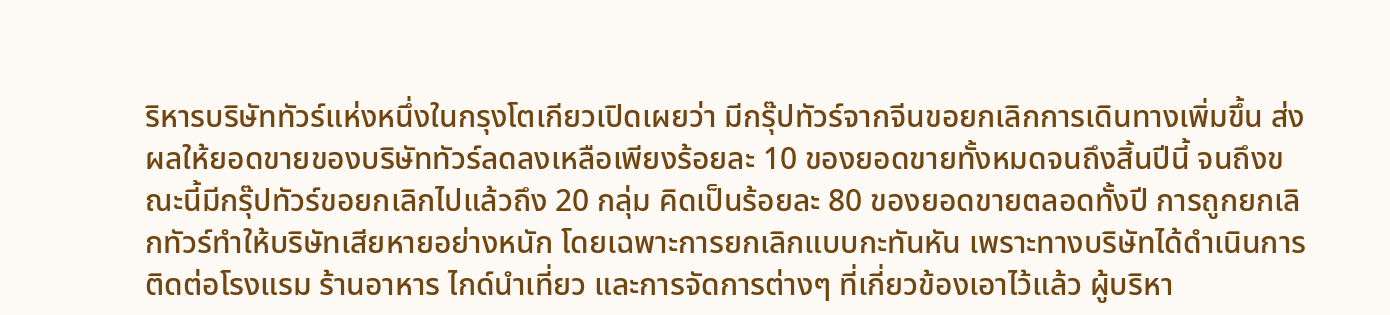ริหารบริษัททัวร์แห่งหนึ่งในกรุงโตเกียวเปิดเผยว่า มีกรุ๊ปทัวร์จากจีนขอยกเลิกการเดินทางเพิ่มขึ้น ส่งผลให้ยอดขายของบริษัททัวร์ลดลงเหลือเพียงร้อยละ 10 ของยอดขายทั้งหมดจนถึงสิ้นปีนี้ จนถึงขณะนี้มีกรุ๊ปทัวร์ขอยกเลิกไปแล้วถึง 20 กลุ่ม คิดเป็นร้อยละ 80 ของยอดขายตลอดทั้งปี การถูกยกเลิกทัวร์ทำให้บริษัทเสียหายอย่างหนัก โดยเฉพาะการยกเลิกแบบกะทันหัน เพราะทางบริษัทได้ดำเนินการติดต่อโรงแรม ร้านอาหาร ไกด์นำเที่ยว และการจัดการต่างๆ ที่เกี่ยวข้องเอาไว้แล้ว ผู้บริหา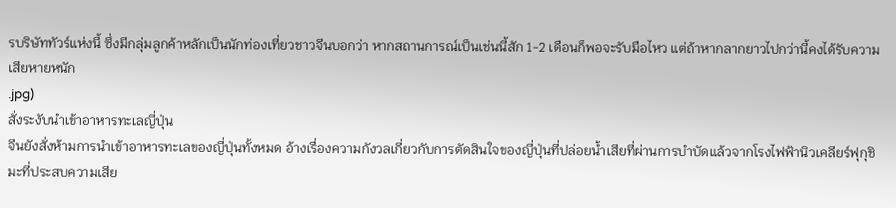รบริษัททัวร์แห่งนี้ ซึ่งมีกลุ่มลูกค้าหลักเป็นนักท่องเที่ยวชาวจีนบอกว่า หากสถานการณ์เป็นเช่นนี้สัก 1-2 เดือนก็พอจะรับมือไหว แต่ถ้าหากลากยาวไปกว่านี้คงได้รับความเสียหายหนัก
.jpg)
สั่งระงับนำเข้าอาหารทะเลญี่ปุ่น
จีนยังสั่งห้ามการนำเข้าอาหารทะเลของญี่ปุ่นทั้งหมด อ้างเรื่องความกังวลเกี่ยวกับการตัดสินใจของญี่ปุ่นที่ปล่อยน้ำเสียที่ผ่านการบำบัดแล้วจากโรงไฟฟ้านิวเคลียร์ฟุกุชิมะที่ประสบความเสีย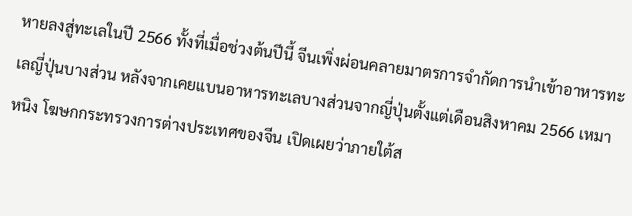หายลงสู่ทะเลในปี 2566 ทั้งที่เมื่อช่วงต้นปีนี้ จีนเพิ่งผ่อนคลายมาตรการจำกัดการนำเข้าอาหารทะเลญี่ปุ่นบางส่วน หลังจากเคยแบนอาหารทะเลบางส่วนจากญี่ปุ่นตั้งแต่เดือนสิงหาคม 2566 เหมา หนิง โฆษกกระทรวงการต่างประเทศของจีน เปิดเผยว่าภายใต้ส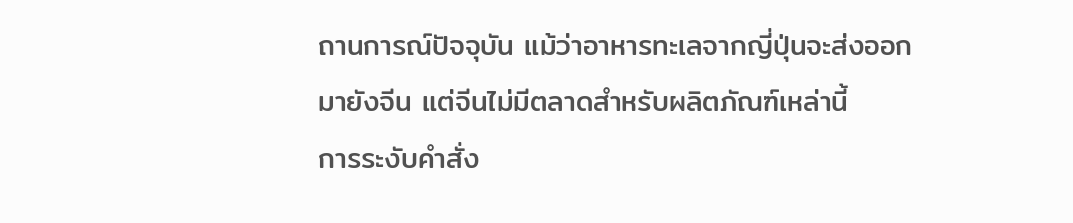ถานการณ์ปัจจุบัน แม้ว่าอาหารทะเลจากญี่ปุ่นจะส่งออกมายังจีน แต่จีนไม่มีตลาดสำหรับผลิตภัณฑ์เหล่านี้
การระงับคำสั่ง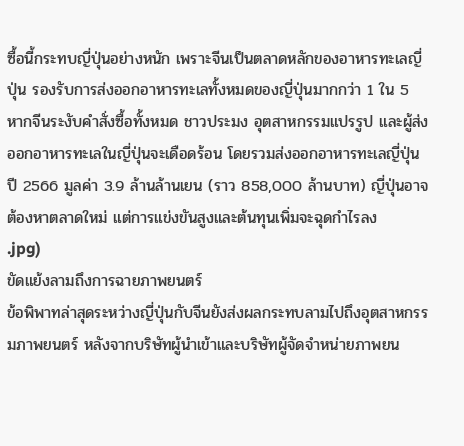ซื้อนี้กระทบญี่ปุ่นอย่างหนัก เพราะจีนเป็นตลาดหลักของอาหารทะเลญี่ปุ่น รองรับการส่งออกอาหารทะเลทั้งหมดของญี่ปุ่นมากกว่า 1 ใน 5 หากจีนระงับคำสั่งซื้อทั้งหมด ชาวประมง อุตสาหกรรมแปรรูป และผู้ส่งออกอาหารทะเลในญี่ปุ่นจะเดือดร้อน โดยรวมส่งออกอาหารทะเลญี่ปุ่นปี 2566 มูลค่า 3.9 ล้านล้านเยน (ราว 858,000 ล้านบาท) ญี่ปุ่นอาจต้องหาตลาดใหม่ แต่การแข่งขันสูงและต้นทุนเพิ่มจะฉุดกำไรลง
.jpg)
ขัดแย้งลามถึงการฉายภาพยนตร์
ข้อพิพาทล่าสุดระหว่างญี่ปุ่นกับจีนยังส่งผลกระทบลามไปถึงอุตสาหกรรมภาพยนตร์ หลังจากบริษัทผู้นำเข้าและบริษัทผู้จัดจำหน่ายภาพยน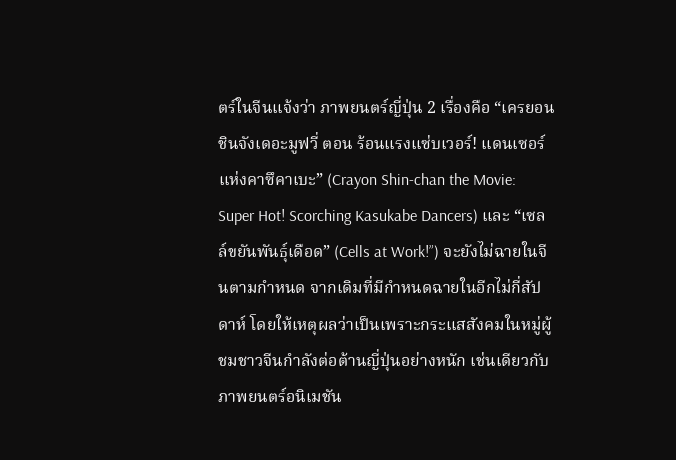ตร์ในจีนแจ้งว่า ภาพยนตร์ญี่ปุ่น 2 เรื่องคือ “เครยอนชินจังเดอะมูฟวี่ ตอน ร้อนแรงแซ่บเวอร์! แดนเซอร์แห่งคาซึคาเบะ” (Crayon Shin-chan the Movie: Super Hot! Scorching Kasukabe Dancers) และ “เซลล์ขยันพันธุ์เดือด” (Cells at Work!”) จะยังไม่ฉายในจีนตามกำหนด จากเดิมที่มีกำหนดฉายในอีกไม่กี่สัปดาห์ โดยให้เหตุผลว่าเป็นเพราะกระแสสังคมในหมู่ผู้ชมชาวจีนกำลังต่อต้านญี่ปุ่นอย่างหนัก เช่นเดียวกับภาพยนตร์อนิเมชัน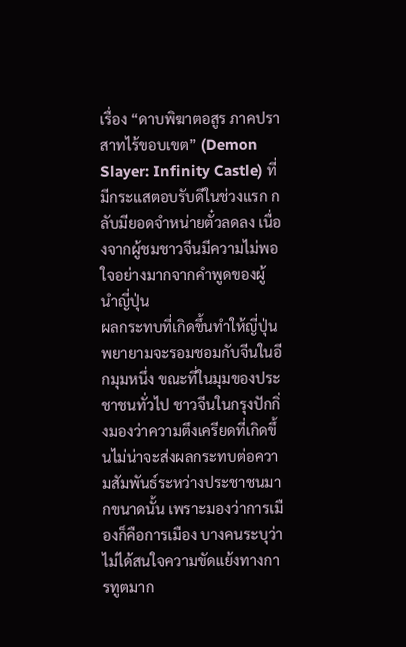เรื่อง “ดาบพิฆาตอสูร ภาคปราสาทไร้ขอบเขต” (Demon Slayer: Infinity Castle) ที่มีกระแสตอบรับดีในช่วงแรก กลับมียอดจำหน่ายตั๋วลดลง เนื่องจากผู้ชมชาวจีนมีความไม่พอใจอย่างมากจากคำพูดของผู้นำญี่ปุ่น
ผลกระทบที่เกิดขึ้นทำให้ญี่ปุ่นพยายามจะรอมชอมกับจีนในอีกมุมหนึ่ง ขณะที่ในมุมของประชาชนทั่วไป ชาวจีนในกรุงปักกิ่งมองว่าความตึงเครียดที่เกิดขึ้นไม่น่าจะส่งผลกระทบต่อความสัมพันธ์ระหว่างประชาชนมากขนาดนั้น เพราะมองว่าการเมืองก็คือการเมือง บางคนระบุว่าไม่ได้สนใจความขัดแย้งทางการทูตมาก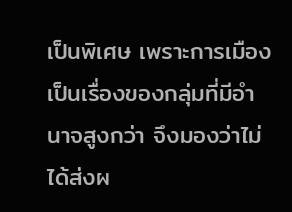เป็นพิเศษ เพราะการเมืองเป็นเรื่องของกลุ่มที่มีอำนาจสูงกว่า จึงมองว่าไม่ได้ส่งผ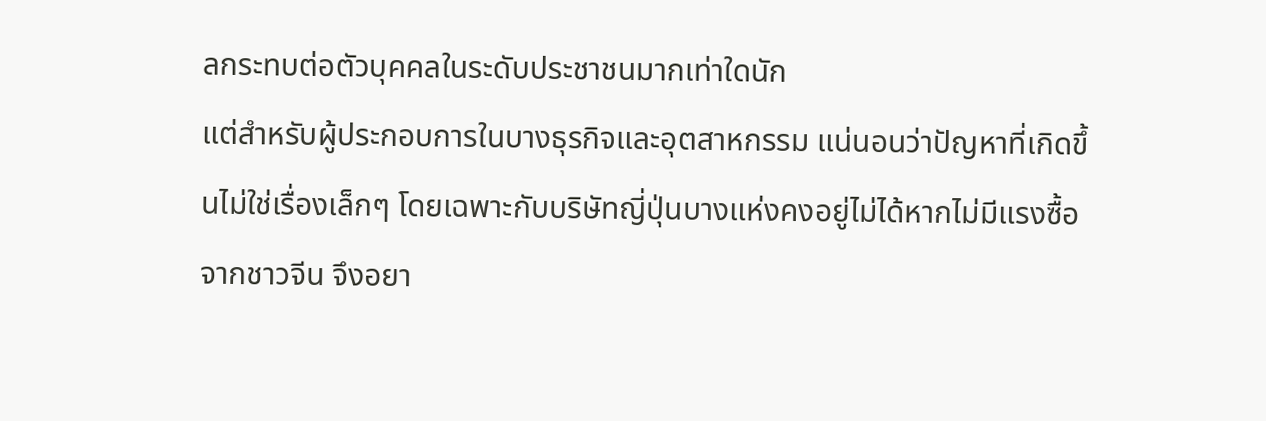ลกระทบต่อตัวบุคคลในระดับประชาชนมากเท่าใดนัก
แต่สำหรับผู้ประกอบการในบางธุรกิจและอุตสาหกรรม แน่นอนว่าปัญหาที่เกิดขึ้นไม่ใช่เรื่องเล็กๆ โดยเฉพาะกับบริษัทญี่ปุ่นบางแห่งคงอยู่ไม่ได้หากไม่มีแรงซื้อจากชาวจีน จึงอยา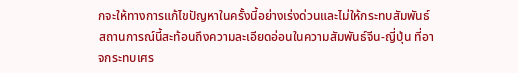กจะให้ทางการแก้ไขปัญหาในครั้งนี้อย่างเร่งด่วนและไม่ให้กระทบสัมพันธ์
สถานการณ์นี้สะท้อนถึงความละเอียดอ่อนในความสัมพันธ์จีน-ญี่ปุ่น ที่อาจกระทบเศร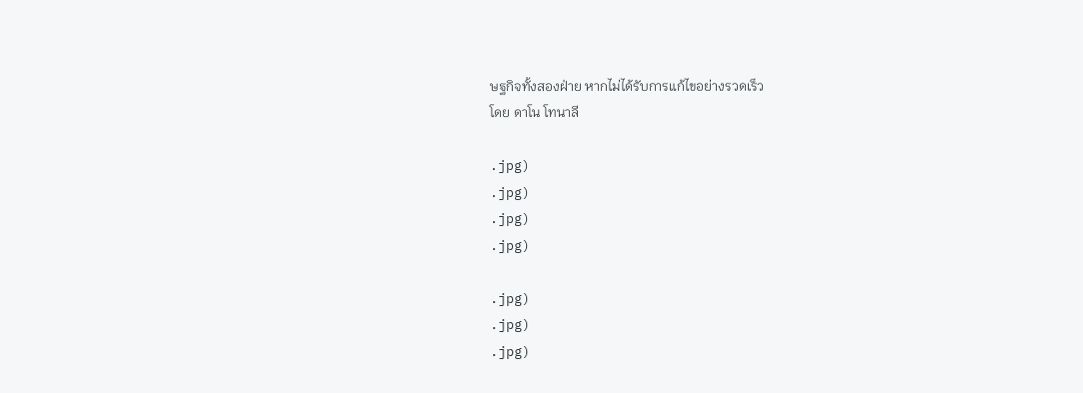ษฐกิจทั้งสองฝ่าย หากไม่ได้รับการแก้ไขอย่างรวดเร็ว
โดย ดาโน โทนาลี

.jpg)
.jpg)
.jpg)
.jpg)

.jpg)
.jpg)
.jpg)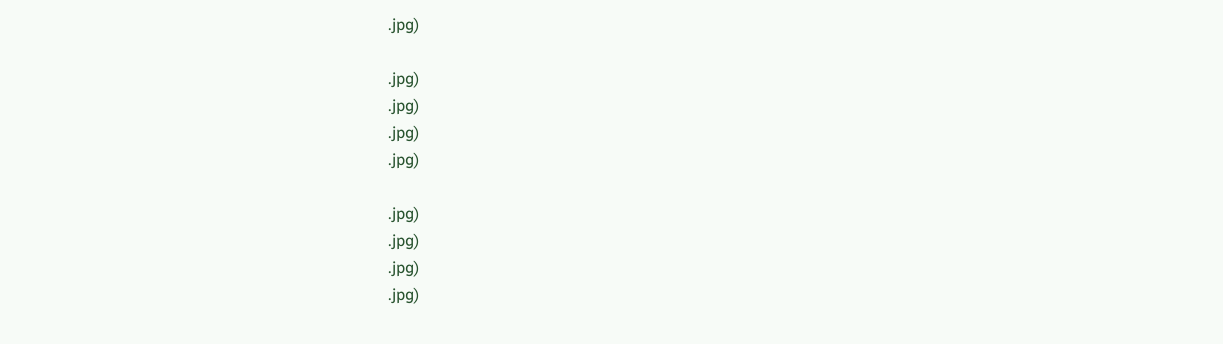.jpg)

.jpg)
.jpg)
.jpg)
.jpg)

.jpg)
.jpg)
.jpg)
.jpg)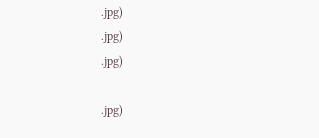.jpg)
.jpg)
.jpg)

.jpg)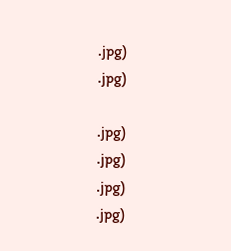.jpg)
.jpg)

.jpg)
.jpg)
.jpg)
.jpg)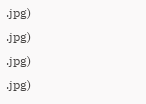.jpg)
.jpg)
.jpg)
.jpg)